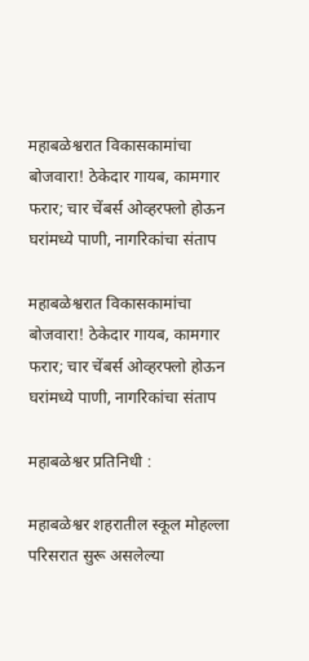महाबळेश्वरात विकासकामांचा बोजवारा! ठेकेदार गायब, कामगार फरार; चार चेंबर्स ओव्हरफ्लो होऊन घरांमध्ये पाणी, नागरिकांचा संताप

महाबळेश्वरात विकासकामांचा बोजवारा! ठेकेदार गायब, कामगार फरार; चार चेंबर्स ओव्हरफ्लो होऊन घरांमध्ये पाणी, नागरिकांचा संताप

महाबळेश्वर प्रतिनिधी :

महाबळेश्वर शहरातील स्कूल मोहल्ला परिसरात सुरू असलेल्या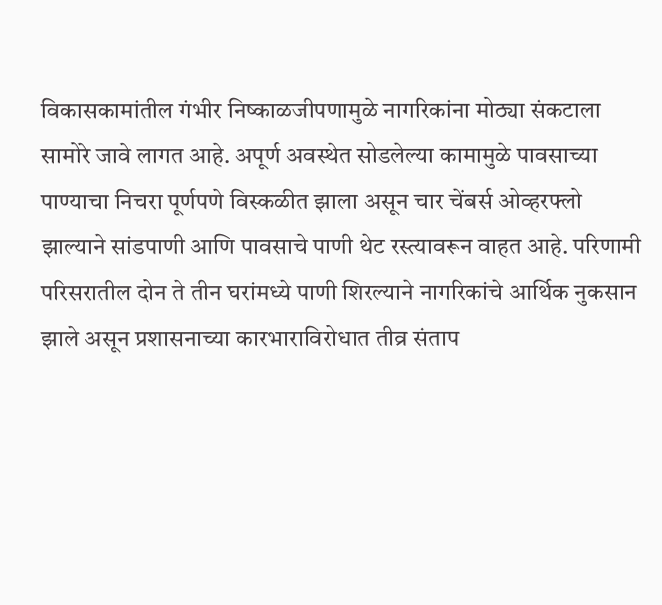विकासकामांतील गंभीर निष्काळजीपणामुळे नागरिकांना मोठ्या संकटाला सामोरे जावे लागत आहे. अपूर्ण अवस्थेत सोडलेल्या कामामुळे पावसाच्या पाण्याचा निचरा पूर्णपणे विस्कळीत झाला असून चार चेंबर्स ओव्हरफ्लो झाल्याने सांडपाणी आणि पावसाचे पाणी थेट रस्त्यावरून वाहत आहे. परिणामी परिसरातील दोन ते तीन घरांमध्ये पाणी शिरल्याने नागरिकांचे आर्थिक नुकसान झाले असून प्रशासनाच्या कारभाराविरोधात तीव्र संताप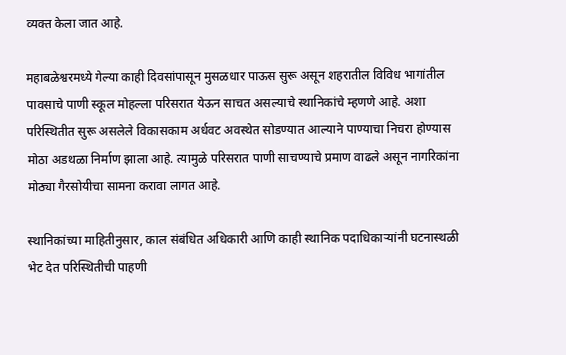व्यक्त केला जात आहे.

महाबळेश्वरमध्ये गेल्या काही दिवसांपासून मुसळधार पाऊस सुरू असून शहरातील विविध भागांतील पावसाचे पाणी स्कूल मोहल्ला परिसरात येऊन साचत असल्याचे स्थानिकांचे म्हणणे आहे. अशा परिस्थितीत सुरू असलेले विकासकाम अर्धवट अवस्थेत सोडण्यात आल्याने पाण्याचा निचरा होण्यास मोठा अडथळा निर्माण झाला आहे. त्यामुळे परिसरात पाणी साचण्याचे प्रमाण वाढले असून नागरिकांना मोठ्या गैरसोयीचा सामना करावा लागत आहे.

स्थानिकांच्या माहितीनुसार, काल संबंधित अधिकारी आणि काही स्थानिक पदाधिकाऱ्यांनी घटनास्थळी भेट देत परिस्थितीची पाहणी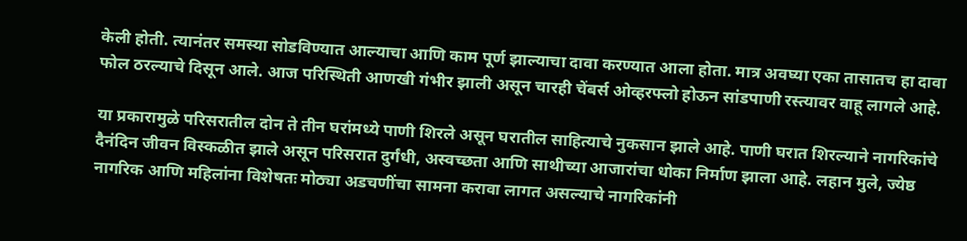केली होती. त्यानंतर समस्या सोडविण्यात आल्याचा आणि काम पूर्ण झाल्याचा दावा करण्यात आला होता. मात्र अवघ्या एका तासातच हा दावा फोल ठरल्याचे दिसून आले. आज परिस्थिती आणखी गंभीर झाली असून चारही चेंबर्स ओव्हरफ्लो होऊन सांडपाणी रस्त्यावर वाहू लागले आहे.

या प्रकारामुळे परिसरातील दोन ते तीन घरांमध्ये पाणी शिरले असून घरातील साहित्याचे नुकसान झाले आहे. पाणी घरात शिरल्याने नागरिकांचे दैनंदिन जीवन विस्कळीत झाले असून परिसरात दुर्गंधी, अस्वच्छता आणि साथीच्या आजारांचा धोका निर्माण झाला आहे. लहान मुले, ज्येष्ठ नागरिक आणि महिलांना विशेषतः मोठ्या अडचणींचा सामना करावा लागत असल्याचे नागरिकांनी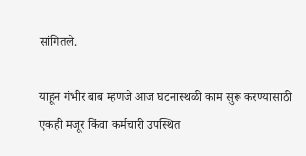सांगितले.

याहून गंभीर बाब म्हणजे आज घटनास्थळी काम सुरू करण्यासाठी एकही मजूर किंवा कर्मचारी उपस्थित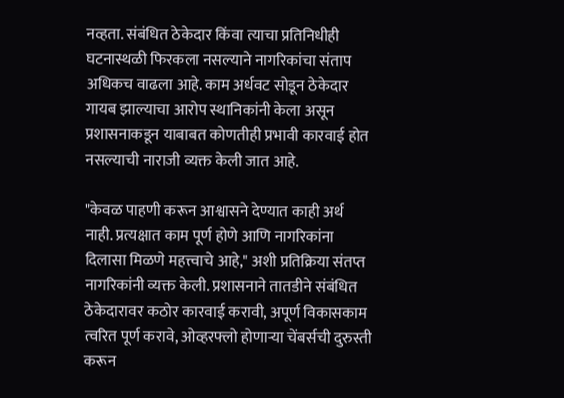नव्हता. संबंधित ठेकेदार किंवा त्याचा प्रतिनिधीही घटनास्थळी फिरकला नसल्याने नागरिकांचा संताप अधिकच वाढला आहे. काम अर्धवट सोडून ठेकेदार गायब झाल्याचा आरोप स्थानिकांनी केला असून प्रशासनाकडून याबाबत कोणतीही प्रभावी कारवाई होत नसल्याची नाराजी व्यक्त केली जात आहे.

"केवळ पाहणी करून आश्वासने देण्यात काही अर्थ नाही. प्रत्यक्षात काम पूर्ण होणे आणि नागरिकांना दिलासा मिळणे महत्त्वाचे आहे," अशी प्रतिक्रिया संतप्त नागरिकांनी व्यक्त केली. प्रशासनाने तातडीने संबंधित ठेकेदारावर कठोर कारवाई करावी, अपूर्ण विकासकाम त्वरित पूर्ण करावे, ओव्हरफ्लो होणाऱ्या चेंबर्सची दुरुस्ती करून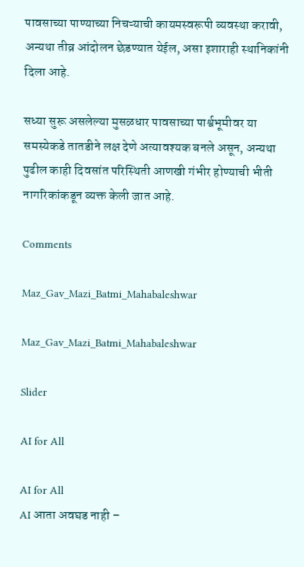पावसाच्या पाण्याच्या निचऱ्याची कायमस्वरूपी व्यवस्था करावी, अन्यथा तीव्र आंदोलन छेडण्यात येईल, असा इशाराही स्थानिकांनी दिला आहे.

सध्या सुरू असलेल्या मुसळधार पावसाच्या पार्श्वभूमीवर या समस्येकडे तातडीने लक्ष देणे अत्यावश्यक बनले असून, अन्यथा पुढील काही दिवसांत परिस्थिती आणखी गंभीर होण्याची भीती नागरिकांकडून व्यक्त केली जात आहे.

Comments

Maz_Gav_Mazi_Batmi_Mahabaleshwar

Maz_Gav_Mazi_Batmi_Mahabaleshwar

Slider

AI for All

AI for All
AI आता अवघड नाही –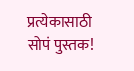प्रत्येकासाठी सोपं पुस्तक!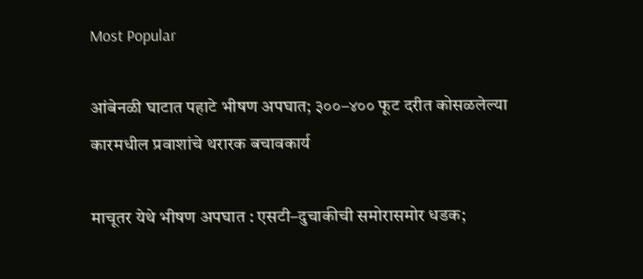Most Popular

आंबेनळी घाटात पहाटे भीषण अपघात; ३००–४०० फूट दरीत कोसळलेल्या कारमधील प्रवाशांचे थरारक बचावकार्य

माचूतर येथे भीषण अपघात : एसटी–दुचाकीची समोरासमोर धडक;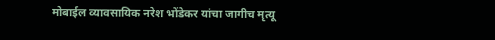मोबाईल व्यावसायिक नरेश भोंडेकर यांचा जागीच मृत्यू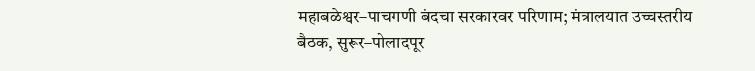महाबळेश्वर–पाचगणी बंदचा सरकारवर परिणाम; मंत्रालयात उच्चस्तरीय बैठक, सुरूर–पोलादपूर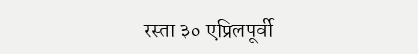रस्ता ३० एप्रिलपूर्वी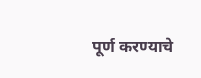पूर्ण करण्याचे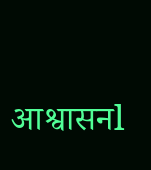आश्वासनl